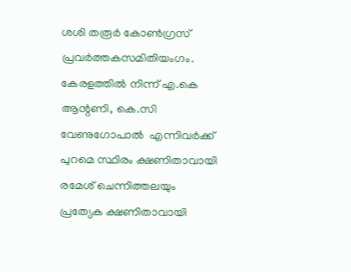ശശി തരൂർ കോൺഗ്രസ് പ്രവർത്തകസമിതിയംഗം. കേരളത്തിൽ നിന്ന് എ.കെ ആന്റണി, കെ.സി വേണുഗോപാൽ  എന്നിവര്‍ക്ക് പുറമെ സ്ഥിരം ക്ഷണിതാവായി രമേശ് ചെന്നിത്തലയും പ്രത്യേക ക്ഷണിതാവായി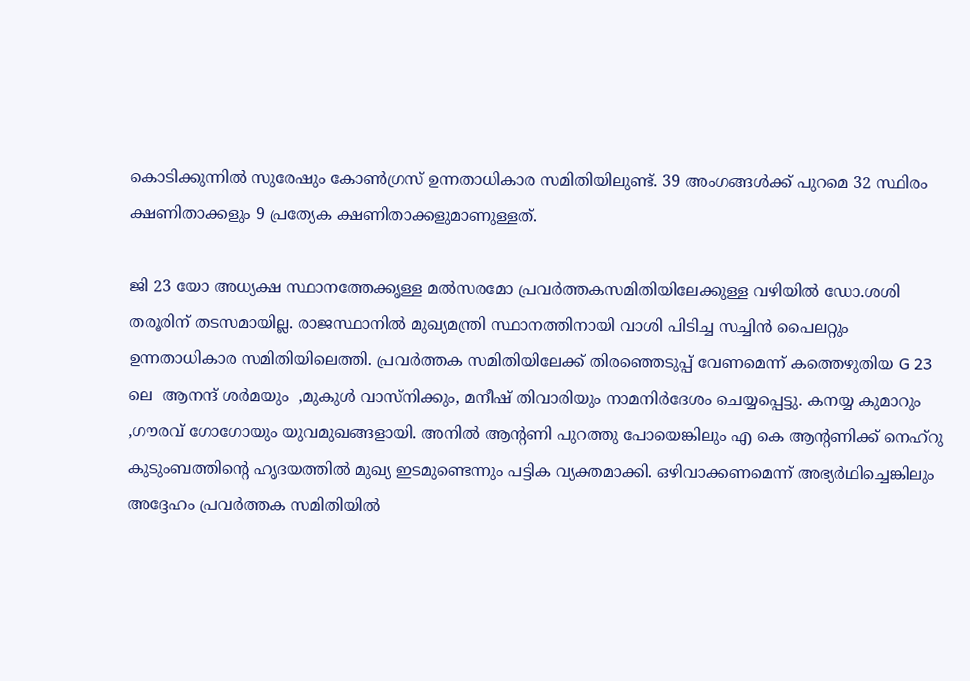കൊടിക്കുന്നിൽ സുരേഷും കോൺഗ്രസ് ഉന്നതാധികാര സമിതിയിലുണ്ട്. 39 അംഗങ്ങൾക്ക് പുറമെ 32 സ്ഥിരം ക്ഷണിതാക്കളും 9 പ്രത്യേക ക്ഷണിതാക്കളുമാണുള്ളത്.

ജി 23 യോ അധ്യക്ഷ സ്ഥാനത്തേക്കൃള്ള മൽസരമോ പ്രവർത്തകസമിതിയിലേക്കുള്ള വഴിയിൽ ഡോ.ശശി തരൂരിന് തടസമായില്ല. രാജസ്ഥാനിൽ മുഖ്യമന്ത്രി സ്ഥാനത്തിനായി വാശി പിടിച്ച സച്ചിൻ പൈലറ്റും ഉന്നതാധികാര സമിതിയിലെത്തി. പ്രവർത്തക സമിതിയിലേക്ക് തിരഞ്ഞെടുപ്പ് വേണമെന്ന് കത്തെഴുതിയ G 23 ലെ  ആനന്ദ് ശർമയും  ,മുകുൾ വാസ്നിക്കും, മനീഷ് തിവാരിയും നാമനിർദേശം ചെയ്യപ്പെട്ടു. കനയ്യ കുമാറും ,ഗൗരവ് ഗോഗോയും യുവമുഖങ്ങളായി. അനിൽ ആന്റണി പുറത്തു പോയെങ്കിലും എ കെ ആന്റണിക്ക് നെഹ്റു കുടുംബത്തിന്റെ ഹൃദയത്തിൽ മുഖ്യ ഇടമുണ്ടെന്നും പട്ടിക വ്യക്തമാക്കി. ഒഴിവാക്കണമെന്ന് അഭ്യർഥിച്ചെങ്കിലും അദ്ദേഹം പ്രവർത്തക സമിതിയിൽ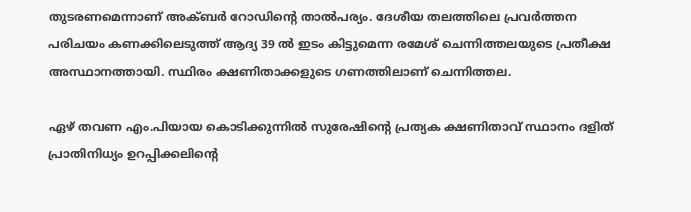തുടരണമെന്നാണ് അക്ബർ റോഡിന്റെ താൽപര്യം. ദേശീയ തലത്തിലെ പ്രവർത്തന പരിചയം കണക്കിലെടുത്ത് ആദ്യ 39 ൽ ഇടം കിട്ടുമെന്ന രമേശ് ചെന്നിത്തലയുടെ പ്രതീക്ഷ അസ്ഥാനത്തായി. സ്ഥിരം ക്ഷണിതാക്കളുടെ ഗണത്തിലാണ് ചെന്നിത്തല.

ഏഴ് തവണ എം.പിയായ കൊടിക്കുന്നിൽ സുരേഷിന്റെ പ്രത്യക ക്ഷണിതാവ് സ്ഥാനം ദളിത് പ്രാതിനിധ്യം ഉറപ്പിക്കലിന്റെ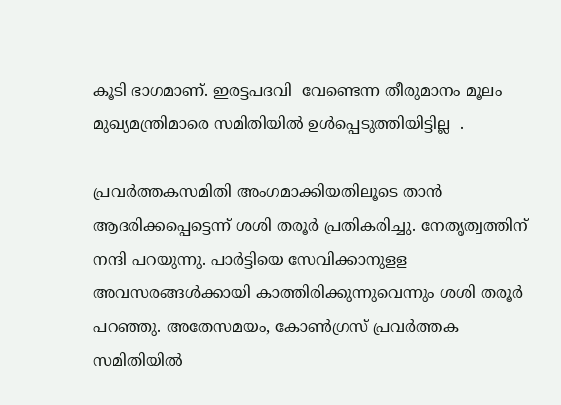കൂടി ഭാഗമാണ്. ഇരട്ടപദവി  വേണ്ടെന്ന തീരുമാനം മൂലം മുഖ്യമന്ത്രിമാരെ സമിതിയിൽ ഉൾപ്പെടുത്തിയിട്ടില്ല  .

പ്രവര്‍ത്തകസമിതി അംഗമാക്കിയതിലൂടെ താന്‍ ആദരിക്കപ്പെട്ടെന്ന് ശശി തരൂര്‍ പ്രതികരിച്ചു. നേതൃത്വത്തിന് നന്ദി പറയുന്നു. പാര്‍ട്ടിയെ സേവിക്കാനുളള അവസരങ്ങള്‍ക്കായി കാത്തിരിക്കുന്നുവെന്നും ശശി തരൂര്‍ പറഞ്ഞു. അതേസമയം, കോണ്‍ഗ്രസ് പ്രവര്‍ത്തക സമിതിയില്‍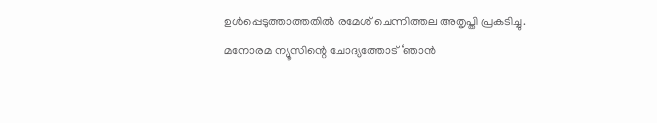ഉള്‍പ്പെടുത്താത്തതില്‍ രമേശ് ചെന്നിത്തല അതൃപ്തി പ്രകടിച്ചു. മനോരമ ന്യൂസിന്റെ ചോദ്യത്തോട് ‘ഞാന്‍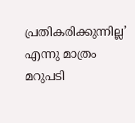പ്രതികരിക്കുന്നില്ല’ എന്നു മാത്രം മറുപടി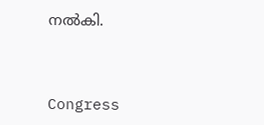നല്‍കി.



Congress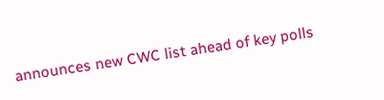announces new CWC list ahead of key polls